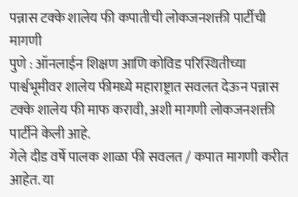पन्नास टक्के शालेय फी कपातीची लोकजनशक्ती पार्टीची मागणी
पुणे : ऑनलाईन शिक्षण आणि कोविड परिस्थितीच्या पार्श्वभूमीवर शालेय फीमध्ये महाराष्ट्रात सवलत देऊन पन्नास टक्के शालेय फी माफ करावी, अशी मागणी लोकजनशक्ती पार्टीने केली आहे.
गेले दीड वर्षे पालक शाळा फी सवलत / कपात मागणी करीत आहेत. या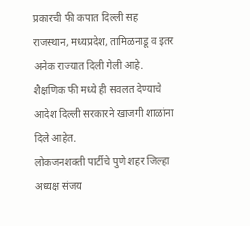प्रकारची फी कपात दिल्ली सह राजस्थान, मध्यप्रदेश, तामिळनाडू व इतर अनेक राज्यात दिली गेली आहे. शैक्षणिक फी मध्ये ही सवलत देण्याचे आदेश दिल्ली सरकारने खाजगी शाळांना दिले आहेत.
लोकजनशक्ती पार्टीचे पुणे शहर जिल्हा अध्यक्ष संजय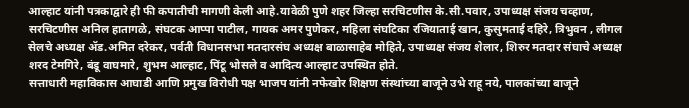आल्हाट यांनी पत्रकाद्वारे ही फी कपातीची मागणी केली आहे.यावेळी पुणे शहर जिल्हा सरचिटणीस के.सी.पवार, उपाध्यक्ष संजय चव्हाण, सरचिटणीस अनिल हातागळे, संघटक आप्पा पाटील, गायक अमर पुणेकर, महिला संघटिका रजियाताई खान, कुसुमताई दहिरे, त्रिभुवन , लीगल सेलचे अध्यक्ष ॲड.अमित दरेकर, पर्वती विधानसभा मतदारसंघ अध्यक्ष बाळासाहेब मोहिते, उपाध्यक्ष संजय शेलार, शिरुर मतदार संघाचे अध्यक्ष शरद टेमगिरे, बंडू वाघमारे, शुभम आल्हाट, पिंटू भोसले व आदित्य आल्हाट उपस्थित होते.
सत्ताधारी महाविकास आघाडी आणि प्रमुख विरोधी पक्ष भाजप यांनी नफेखोर शिक्षण संस्थांच्या बाजूने उभे राहू नये, पालकांच्या बाजूने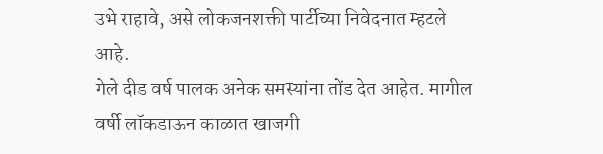उभे राहावे, असे लोकजनशक्ती पार्टीच्या निवेदनात म्हटले आहे.
गेले दीड वर्ष पालक अनेक समस्यांना तोंड देत आहेत. मागील वर्षी लॉकडाऊन काळात खाजगी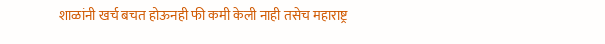शाळांनी खर्च बचत होऊनही फी कमी केली नाही तसेच महाराष्ट्र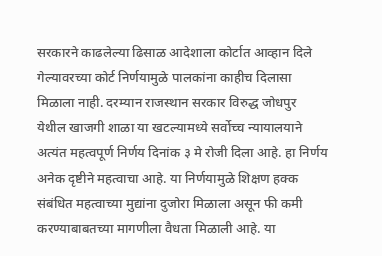सरकारने काढलेल्या ढिसाळ आदेशाला कोर्टात आव्हान दिले गेल्यावरच्या कोर्ट निर्णयामुळे पालकांना काहीच दिलासा मिळाला नाही. दरम्यान राजस्थान सरकार विरुद्ध जोधपुर येथील खाजगी शाळा या खटल्यामध्ये सर्वोच्च न्यायालयाने अत्यंत महत्वपूर्ण निर्णय दिनांक ३ मे रोजी दिला आहे. हा निर्णय अनेक दृष्टीने महत्वाचा आहे. या निर्णयामुळे शिक्षण हक्क संबंधित महत्वाच्या मुद्यांना दुजोरा मिळाला असून फी कमी करण्याबाबतच्या मागणीला वैधता मिळाली आहे. या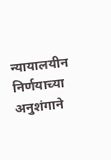न्यायालयीन निर्णयाच्या अनुशंगाने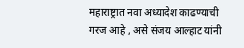महाराष्ट्रात नवा अध्यादेश काढण्याची गरज आहे , असे संजय आल्हाट यांनी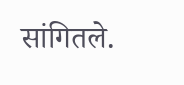सांगितले.